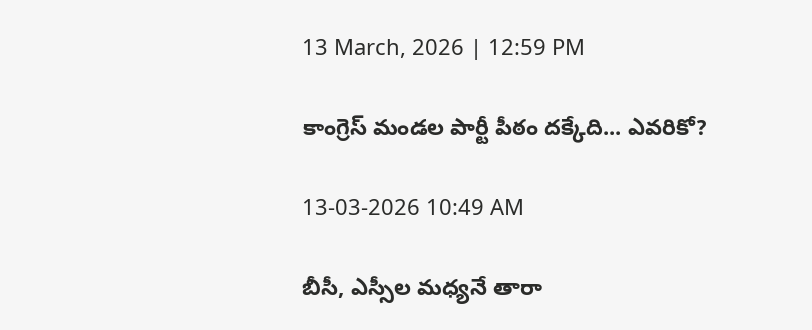13 March, 2026 | 12:59 PM

కాంగ్రెస్ మండల పార్టీ పీఠం దక్కేది... ఎవరికో?

13-03-2026 10:49 AM

బీసీ, ఎస్సీల మధ్యనే తారా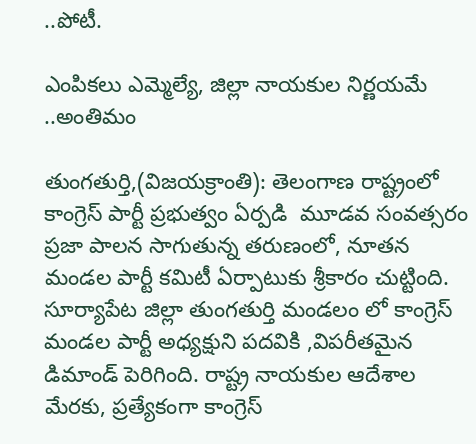..పోటీ.

ఎంపికలు ఎమ్మెల్యే, జిల్లా నాయకుల నిర్ణయమే ..అంతిమం

తుంగతుర్తి,(విజయక్రాంతి): తెలంగాణ రాష్ట్రంలో కాంగ్రెస్ పార్టీ ప్రభుత్వం ఏర్పడి  మూడవ సంవత్సరం  ప్రజా పాలన సాగుతున్న తరుణంలో, నూతన మండల పార్టీ కమిటీ ఏర్పాటుకు శ్రీకారం చుట్టింది. సూర్యాపేట జిల్లా తుంగతుర్తి మండలం లో కాంగ్రెస్ మండల పార్టీ అధ్యక్షుని పదవికి ,విపరీతమైన డిమాండ్ పెరిగింది. రాష్ట్ర నాయకుల ఆదేశాల మేరకు, ప్రత్యేకంగా కాంగ్రెస్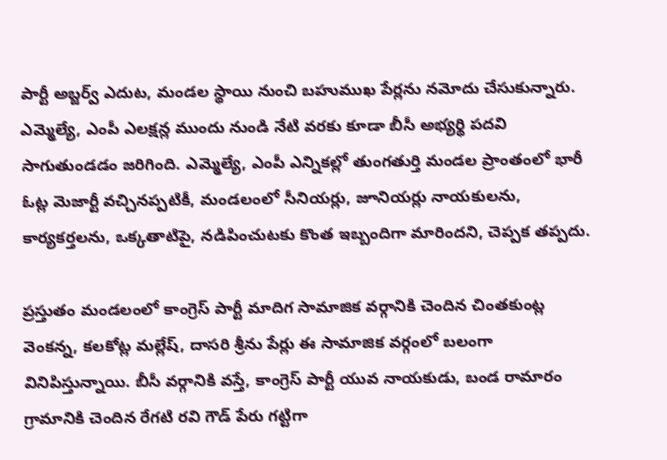పార్టీ అబ్జర్వ్ ఎదుట, మండల స్థాయి నుంచి బహుముఖ పేర్లను నమోదు చేసుకున్నారు. ఎమ్మెల్యే, ఎంపీ ఎలక్షన్ల ముందు నుండి నేటి వరకు కూడా బీసీ అభ్యర్థి పదవి సాగుతుండడం జరిగింది. ఎమ్మెల్యే, ఎంపీ ఎన్నికల్లో తుంగతుర్తి మండల ప్రాంతంలో భారీ ఓట్ల మెజార్టీ వచ్చినప్పటికీ, మండలంలో సీనియర్లు, జూనియర్లు నాయకులను, కార్యకర్తలను, ఒక్కతాటిపై, నడిపించుటకు కొంత ఇబ్బందిగా మారిందని, చెప్పక తప్పదు.

ప్రస్తుతం మండలంలో కాంగ్రెస్ పార్టీ మాదిగ సామాజిక వర్గానికి చెందిన చింతకుంట్ల వెంకన్న, కలకోట్ల మల్లేష్, దాసరి శ్రీను పేర్లు ఈ సామాజిక వర్గంలో బలంగా వినిపిస్తున్నాయి. బీసీ వర్గానికి వస్తే, కాంగ్రెస్ పార్టీ యువ నాయకుడు, బండ రామారం గ్రామానికి చెందిన రేగటి రవి గౌడ్ పేరు గట్టిగా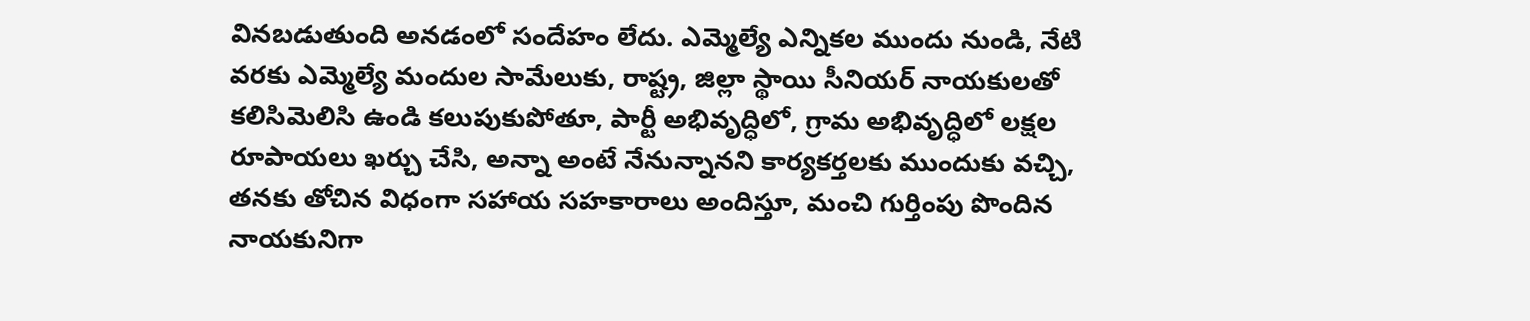వినబడుతుంది అనడంలో సందేహం లేదు. ఎమ్మెల్యే ఎన్నికల ముందు నుండి, నేటి వరకు ఎమ్మెల్యే మందుల సామేలుకు, రాష్ట్ర, జిల్లా స్థాయి సీనియర్ నాయకులతో కలిసిమెలిసి ఉండి కలుపుకుపోతూ, పార్టీ అభివృద్ధిలో, గ్రామ అభివృద్ధిలో లక్షల రూపాయలు ఖర్చు చేసి, అన్నా అంటే నేనున్నానని కార్యకర్తలకు ముందుకు వచ్చి, తనకు తోచిన విధంగా సహాయ సహకారాలు అందిస్తూ, మంచి గుర్తింపు పొందిన నాయకునిగా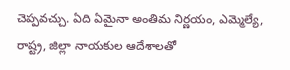చెప్పవచ్చు. ఏది ఏమైనా అంతిమ నిర్ణయం, ఎమ్మెల్యే, రాష్ట్ర, జిల్లా నాయకుల ఆదేశాలతో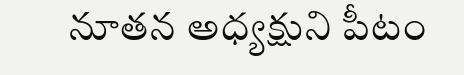నూతన అధ్యక్షుని పీటం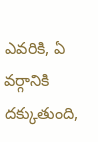ఎవరికి, ఏ వర్గానికి దక్కుతుంది,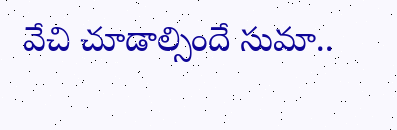వేచి చూడాల్సిందే సుమా..